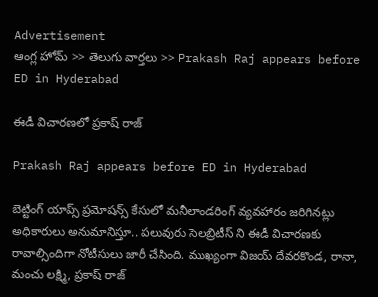Advertisement
ఆంగ్ల హోమ్ >> తెలుగు వార్తలు >> Prakash Raj appears before ED in Hyderabad

ఈడీ విచారణలో ప్రకాష్ రాజ్

Prakash Raj appears before ED in Hyderabad

బెట్టింగ్ యాప్స్ ప్రమోషన్స్ కేసులో మనీలాండరింగ్ వ్యవహారం జరిగినట్లు అధికారులు అనుమానిస్తూ.. పలువురు సెలబ్రిటీస్ ని ఈడీ విచారణకు రావాల్సిందిగా నోటీసులు జారీ చేసింది. ముఖ్యంగా విజయ్ దేవరకొండ, రానా, మంచు లక్ష్మి, ప్రకాష్ రాజ్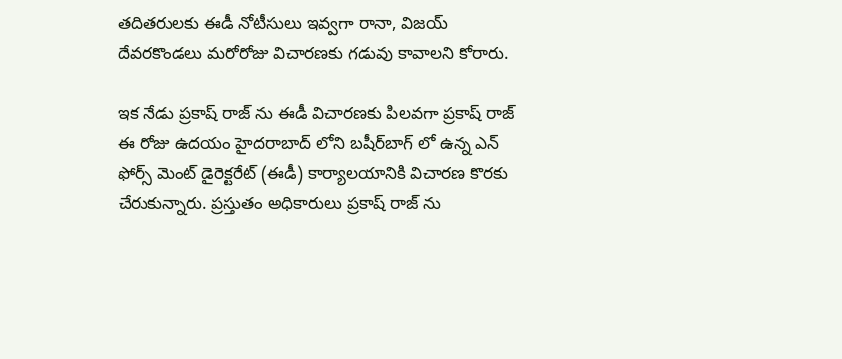తదితరులకు ఈడీ నోటీసులు ఇవ్వగా రానా, విజయ్ దేవరకొండలు మరోరోజు విచారణకు గడువు కావాలని కోరారు.

ఇక నేడు ప్రకాష్ రాజ్ ను ఈడీ విచారణకు పిలవగా ప్రకాష్ రాజ్ ఈ రోజు ఉదయం హైదరాబాద్ లోని బషీర్‌బాగ్‌ లో ఉన్న ఎన్ ఫోర్స్ మెంట్ డైరెక్టరేట్ (ఈడీ) కార్యాలయానికి విచారణ కొరకు చేరుకున్నారు. ప్రస్తుతం అధికారులు ప్రకాష్ రాజ్ ను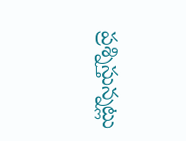ప్రశ్నిస్తున్నట్లు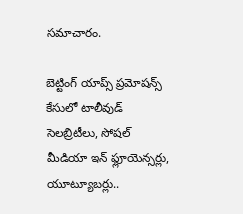సమాచారం.

బెట్టింగ్ యాప్స్ ప్రమోషన్స్ కేసులో టాలీవుడ్ సెలబ్రిటీలు, సోషల్ మీడియా ఇన్ ఫ్లూయెన్సర్లు, యూట్యూబర్లు..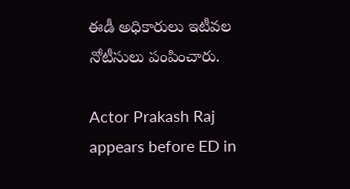ఈడీ అధికారులు ఇటీవల నోటీసులు పంపించారు.

Actor Prakash Raj appears before ED in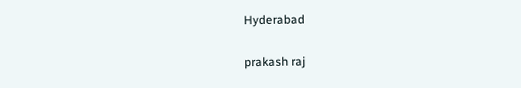Hyderabad

prakash raj